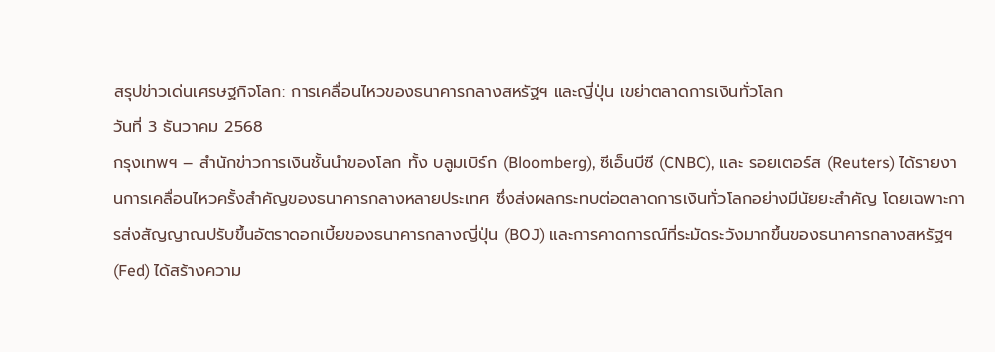สรุปข่าวเด่นเศรษฐกิจโลก: การเคลื่อนไหวของธนาคารกลางสหรัฐฯ และญี่ปุ่น เขย่าตลาดการเงินทั่วโลก
วันที่ 3 ธันวาคม 2568
กรุงเทพฯ – สำนักข่าวการเงินชั้นนำของโลก ทั้ง บลูมเบิร์ก (Bloomberg), ซีเอ็นบีซี (CNBC), และ รอยเตอร์ส (Reuters) ได้รายงานการเคลื่อนไหวครั้งสำคัญของธนาคารกลางหลายประเทศ ซึ่งส่งผลกระทบต่อตลาดการเงินทั่วโลกอย่างมีนัยยะสำคัญ โดยเฉพาะการส่งสัญญาณปรับขึ้นอัตราดอกเบี้ยของธนาคารกลางญี่ปุ่น (BOJ) และการคาดการณ์ที่ระมัดระวังมากขึ้นของธนาคารกลางสหรัฐฯ (Fed) ได้สร้างความ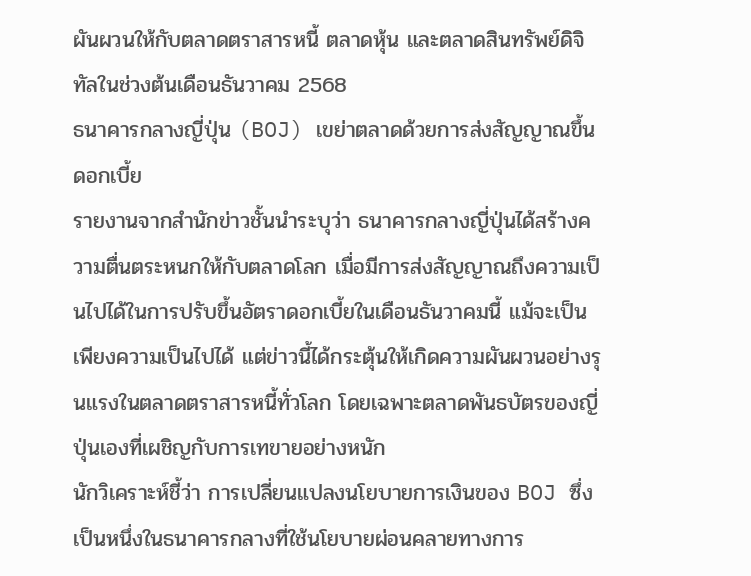ผันผวนให้กับตลาดตราสารหนี้ ตลาดหุ้น และตลาดสินทรัพย์ดิจิทัลในช่วงต้นเดือนธันวาคม 2568
ธนาคารกลางญี่ปุ่น (BOJ) เขย่าตลาดด้วยการส่งสัญญาณขึ้นดอกเบี้ย
รายงานจากสำนักข่าวชั้นนำระบุว่า ธนาคารกลางญี่ปุ่นได้สร้างความตื่นตระหนกให้กับตลาดโลก เมื่อมีการส่งสัญญาณถึงความเป็นไปได้ในการปรับขึ้นอัตราดอกเบี้ยในเดือนธันวาคมนี้ แม้จะเป็นเพียงความเป็นไปได้ แต่ข่าวนี้ได้กระตุ้นให้เกิดความผันผวนอย่างรุนแรงในตลาดตราสารหนี้ทั่วโลก โดยเฉพาะตลาดพันธบัตรของญี่ปุ่นเองที่เผชิญกับการเทขายอย่างหนัก
นักวิเคราะห์ชี้ว่า การเปลี่ยนแปลงนโยบายการเงินของ BOJ ซึ่งเป็นหนึ่งในธนาคารกลางที่ใช้นโยบายผ่อนคลายทางการ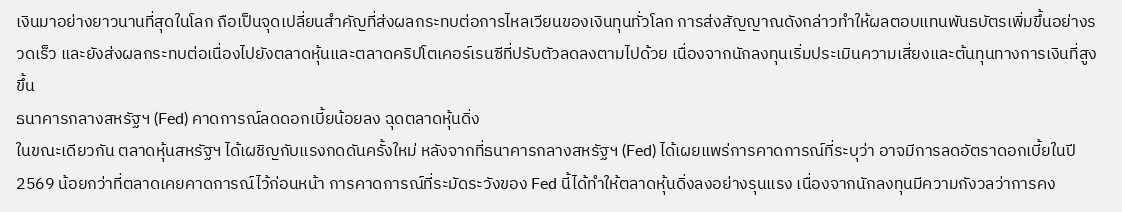เงินมาอย่างยาวนานที่สุดในโลก ถือเป็นจุดเปลี่ยนสำคัญที่ส่งผลกระทบต่อการไหลเวียนของเงินทุนทั่วโลก การส่งสัญญาณดังกล่าวทำให้ผลตอบแทนพันธบัตรเพิ่มขึ้นอย่างรวดเร็ว และยังส่งผลกระทบต่อเนื่องไปยังตลาดหุ้นและตลาดคริปโตเคอร์เรนซีที่ปรับตัวลดลงตามไปด้วย เนื่องจากนักลงทุนเริ่มประเมินความเสี่ยงและต้นทุนทางการเงินที่สูงขึ้น
ธนาคารกลางสหรัฐฯ (Fed) คาดการณ์ลดดอกเบี้ยน้อยลง ฉุดตลาดหุ้นดิ่ง
ในขณะเดียวกัน ตลาดหุ้นสหรัฐฯ ได้เผชิญกับแรงกดดันครั้งใหม่ หลังจากที่ธนาคารกลางสหรัฐฯ (Fed) ได้เผยแพร่การคาดการณ์ที่ระบุว่า อาจมีการลดอัตราดอกเบี้ยในปี 2569 น้อยกว่าที่ตลาดเคยคาดการณ์ไว้ก่อนหน้า การคาดการณ์ที่ระมัดระวังของ Fed นี้ได้ทำให้ตลาดหุ้นดิ่งลงอย่างรุนแรง เนื่องจากนักลงทุนมีความกังวลว่าการคง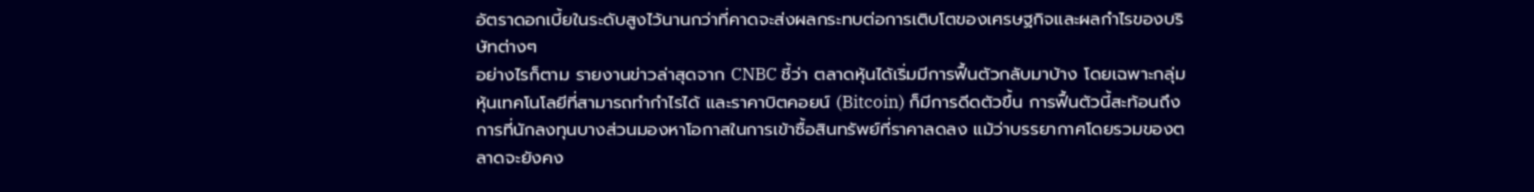อัตราดอกเบี้ยในระดับสูงไว้นานกว่าที่คาดจะส่งผลกระทบต่อการเติบโตของเศรษฐกิจและผลกำไรของบริษัทต่างๆ
อย่างไรก็ตาม รายงานข่าวล่าสุดจาก CNBC ชี้ว่า ตลาดหุ้นได้เริ่มมีการฟื้นตัวกลับมาบ้าง โดยเฉพาะกลุ่มหุ้นเทคโนโลยีที่สามารถทำกำไรได้ และราคาบิตคอยน์ (Bitcoin) ก็มีการดีดตัวขึ้น การฟื้นตัวนี้สะท้อนถึงการที่นักลงทุนบางส่วนมองหาโอกาสในการเข้าซื้อสินทรัพย์ที่ราคาลดลง แม้ว่าบรรยากาศโดยรวมของตลาดจะยังคง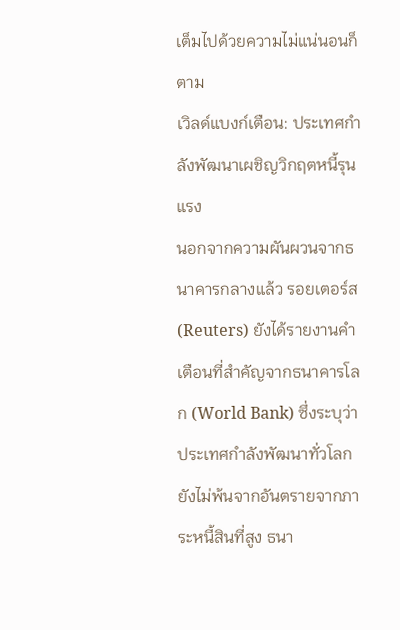เต็มไปด้วยความไม่แน่นอนก็ตาม
เวิลด์แบงก์เตือน: ประเทศกำลังพัฒนาเผชิญวิกฤตหนี้รุนแรง
นอกจากความผันผวนจากธนาคารกลางแล้ว รอยเตอร์ส (Reuters) ยังได้รายงานคำเตือนที่สำคัญจากธนาคารโลก (World Bank) ซึ่งระบุว่า ประเทศกำลังพัฒนาทั่วโลกยังไม่พ้นจากอันตรายจากภาระหนี้สินที่สูง ธนา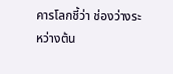คารโลกชี้ว่า ช่องว่างระหว่างต้น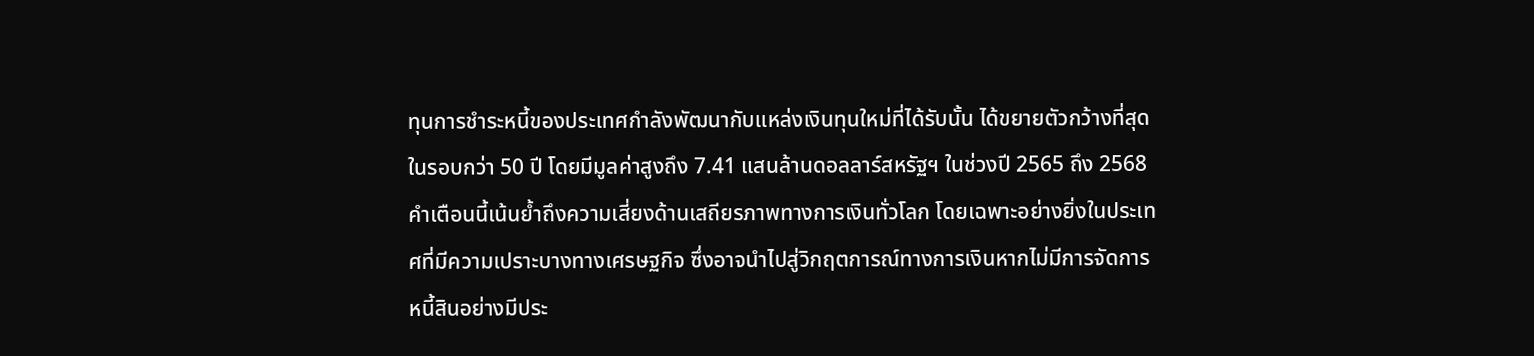ทุนการชำระหนี้ของประเทศกำลังพัฒนากับแหล่งเงินทุนใหม่ที่ได้รับนั้น ได้ขยายตัวกว้างที่สุดในรอบกว่า 50 ปี โดยมีมูลค่าสูงถึง 7.41 แสนล้านดอลลาร์สหรัฐฯ ในช่วงปี 2565 ถึง 2568
คำเตือนนี้เน้นย้ำถึงความเสี่ยงด้านเสถียรภาพทางการเงินทั่วโลก โดยเฉพาะอย่างยิ่งในประเทศที่มีความเปราะบางทางเศรษฐกิจ ซึ่งอาจนำไปสู่วิกฤตการณ์ทางการเงินหากไม่มีการจัดการหนี้สินอย่างมีประ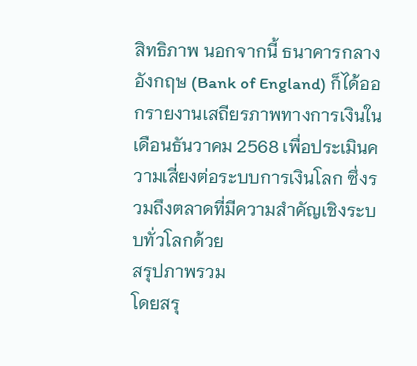สิทธิภาพ นอกจากนี้ ธนาคารกลางอังกฤษ (Bank of England) ก็ได้ออกรายงานเสถียรภาพทางการเงินในเดือนธันวาคม 2568 เพื่อประเมินความเสี่ยงต่อระบบการเงินโลก ซึ่งรวมถึงตลาดที่มีความสำคัญเชิงระบบทั่วโลกด้วย
สรุปภาพรวม
โดยสรุ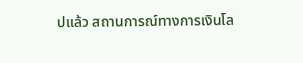ปแล้ว สถานการณ์ทางการเงินโล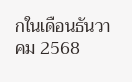กในเดือนธันวาคม 2568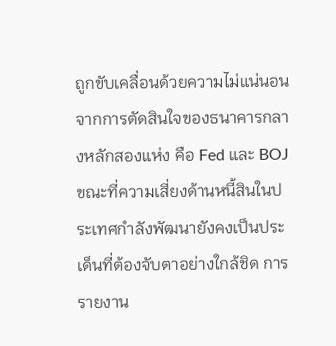ถูกขับเคลื่อนด้วยความไม่แน่นอนจากการตัดสินใจของธนาคารกลางหลักสองแห่ง คือ Fed และ BOJ ขณะที่ความเสี่ยงด้านหนี้สินในประเทศกำลังพัฒนายังคงเป็นประเด็นที่ต้องจับตาอย่างใกล้ชิด การรายงาน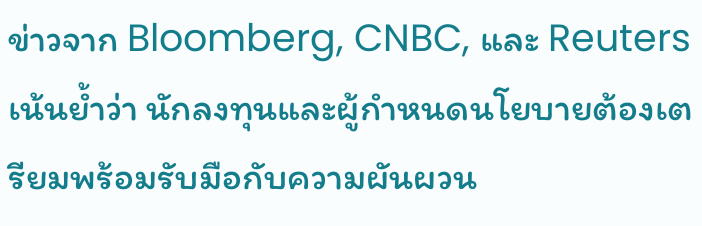ข่าวจาก Bloomberg, CNBC, และ Reuters เน้นย้ำว่า นักลงทุนและผู้กำหนดนโยบายต้องเตรียมพร้อมรับมือกับความผันผวน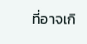ที่อาจเกิ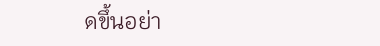ดขึ้นอย่า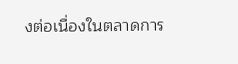งต่อเนื่องในตลาดการ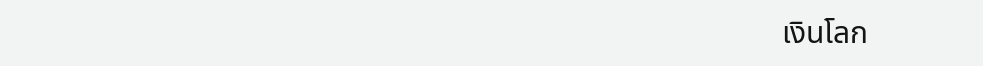เงินโลก